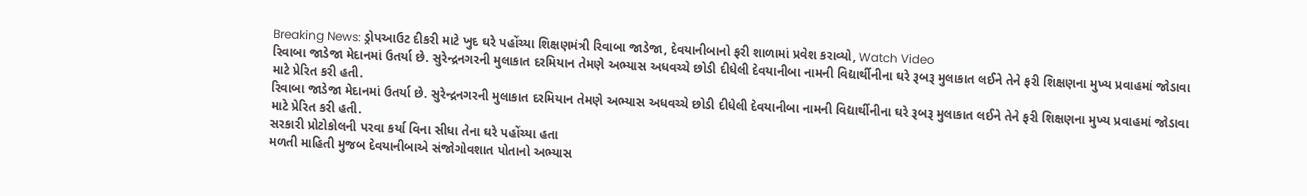Breaking News: ડ્રોપઆઉટ દીકરી માટે ખુદ ઘરે પહોંચ્યા શિક્ષણમંત્રી રિવાબા જાડેજા, દેવયાનીબાનો ફરી શાળામાં પ્રવેશ કરાવ્યો, Watch Video
રિવાબા જાડેજા મેદાનમાં ઉતર્યા છે. સુરેન્દ્રનગરની મુલાકાત દરમિયાન તેમણે અભ્યાસ અધવચ્ચે છોડી દીધેલી દેવયાનીબા નામની વિદ્યાર્થીનીના ઘરે રૂબરૂ મુલાકાત લઈને તેને ફરી શિક્ષણના મુખ્ય પ્રવાહમાં જોડાવા માટે પ્રેરિત કરી હતી.
રિવાબા જાડેજા મેદાનમાં ઉતર્યા છે. સુરેન્દ્રનગરની મુલાકાત દરમિયાન તેમણે અભ્યાસ અધવચ્ચે છોડી દીધેલી દેવયાનીબા નામની વિદ્યાર્થીનીના ઘરે રૂબરૂ મુલાકાત લઈને તેને ફરી શિક્ષણના મુખ્ય પ્રવાહમાં જોડાવા માટે પ્રેરિત કરી હતી.
સરકારી પ્રોટોકોલની પરવા કર્યા વિના સીધા તેના ઘરે પહોંચ્યા હતા
મળતી માહિતી મુજબ દેવયાનીબાએ સંજોગોવશાત પોતાનો અભ્યાસ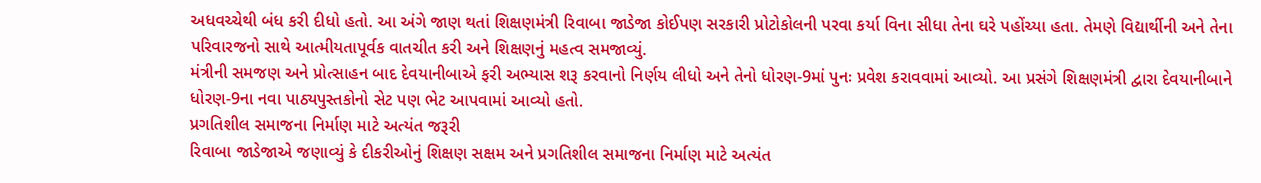અધવચ્ચેથી બંધ કરી દીધો હતો. આ અંગે જાણ થતાં શિક્ષણમંત્રી રિવાબા જાડેજા કોઈપણ સરકારી પ્રોટોકોલની પરવા કર્યા વિના સીધા તેના ઘરે પહોંચ્યા હતા. તેમણે વિદ્યાર્થીની અને તેના પરિવારજનો સાથે આત્મીયતાપૂર્વક વાતચીત કરી અને શિક્ષણનું મહત્વ સમજાવ્યું.
મંત્રીની સમજણ અને પ્રોત્સાહન બાદ દેવયાનીબાએ ફરી અભ્યાસ શરૂ કરવાનો નિર્ણય લીધો અને તેનો ધોરણ-9માં પુનઃ પ્રવેશ કરાવવામાં આવ્યો. આ પ્રસંગે શિક્ષણમંત્રી દ્વારા દેવયાનીબાને ધોરણ-9ના નવા પાઠ્યપુસ્તકોનો સેટ પણ ભેટ આપવામાં આવ્યો હતો.
પ્રગતિશીલ સમાજના નિર્માણ માટે અત્યંત જરૂરી
રિવાબા જાડેજાએ જણાવ્યું કે દીકરીઓનું શિક્ષણ સક્ષમ અને પ્રગતિશીલ સમાજના નિર્માણ માટે અત્યંત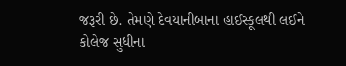જરૂરી છે. તેમણે દેવયાનીબાના હાઈસ્કૂલથી લઈને કોલેજ સુધીના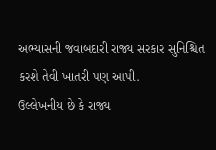અભ્યાસની જવાબદારી રાજ્ય સરકાર સુનિશ્ચિત કરશે તેવી ખાતરી પણ આપી.
ઉલ્લેખનીય છે કે રાજ્ય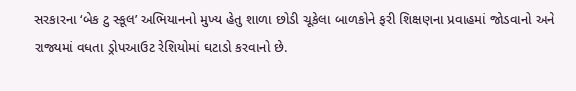સરકારના ‘બેક ટુ સ્કૂલ’ અભિયાનનો મુખ્ય હેતુ શાળા છોડી ચૂકેલા બાળકોને ફરી શિક્ષણના પ્રવાહમાં જોડવાનો અને રાજ્યમાં વધતા ડ્રોપઆઉટ રેશિયોમાં ઘટાડો કરવાનો છે.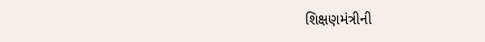શિક્ષણમંત્રીની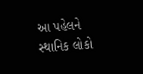આ પહેલને સ્થાનિક લોકો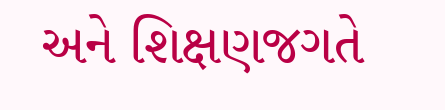અને શિક્ષણજગતે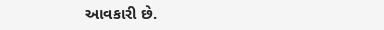આવકારી છે.